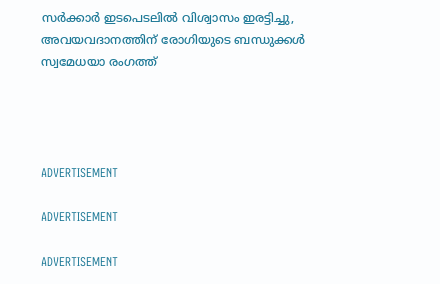സര്‍ക്കാര്‍ ഇടപെടലില്‍ വിശ്വാസം ഇരട്ടിച്ചു, അവയവദാനത്തിന് രോഗിയുടെ ബന്ധുക്കള്‍ സ്വമേധയാ രംഗത്ത്




ADVERTISEMENT

ADVERTISEMENT

ADVERTISEMENT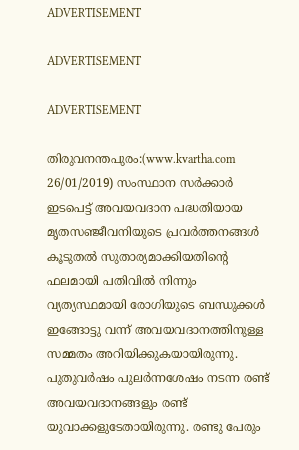ADVERTISEMENT

ADVERTISEMENT

ADVERTISEMENT

തിരുവനന്തപുരം:(www.kvartha.com 26/01/2019) സംസ്ഥാന സര്‍ക്കാര്‍ ഇടപെട്ട് അവയവദാന പദ്ധതിയായ മൃതസഞ്ജീവനിയുടെ പ്രവര്‍ത്തനങ്ങള്‍ കൂടുതല്‍ സുതാര്യമാക്കിയതിന്റെ ഫലമായി പതിവില്‍ നിന്നും വ്യത്യസ്ഥമായി രോഗിയുടെ ബന്ധുക്കള്‍ ഇങ്ങോട്ടു വന്ന് അവയവദാനത്തിനുള്ള സമ്മതം അറിയിക്കുകയായിരുന്നു. പുതുവര്‍ഷം പുലര്‍ന്നശേഷം നടന്ന രണ്ട് അവയവദാനങ്ങളും രണ്ട് യുവാക്കളുടേതായിരുന്നു. രണ്ടു പേരും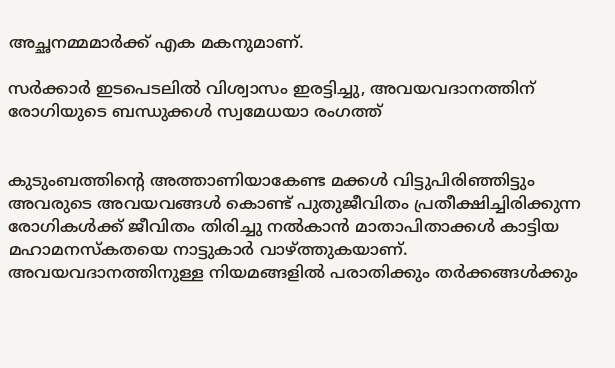അച്ഛനമ്മമാര്‍ക്ക് എക മകനുമാണ്.

സര്‍ക്കാര്‍ ഇടപെടലില്‍ വിശ്വാസം ഇരട്ടിച്ചു, അവയവദാനത്തിന് രോഗിയുടെ ബന്ധുക്കള്‍ സ്വമേധയാ രംഗത്ത്


കുടുംബത്തിന്റെ അത്താണിയാകേണ്ട മക്കള്‍ വിട്ടുപിരിഞ്ഞിട്ടും അവരുടെ അവയവങ്ങള്‍ കൊണ്ട് പുതുജീവിതം പ്രതീക്ഷിച്ചിരിക്കുന്ന രോഗികള്‍ക്ക് ജീവിതം തിരിച്ചു നല്‍കാന്‍ മാതാപിതാക്കള്‍ കാട്ടിയ മഹാമനസ്‌കതയെ നാട്ടുകാര്‍ വാഴ്ത്തുകയാണ്. അവയവദാനത്തിനുള്ള നിയമങ്ങളില്‍ പരാതിക്കും തര്‍ക്കങ്ങള്‍ക്കും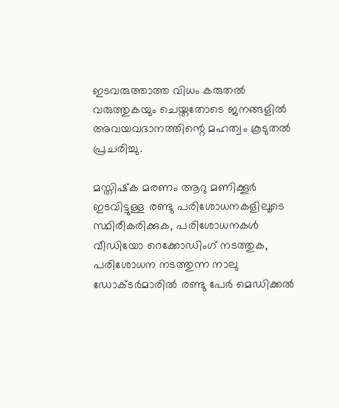ഇടവരുത്താത്ത വിധം കരുതല്‍ വരുത്തുകയും ചെയ്തതോടെ ജനങ്ങളില്‍ അവയവദാനത്തിന്റെ മഹത്വം കൂടുതല്‍ പ്രചരിച്ചു.

മസ്തിഷ്‌ക മരണം ആറു മണിക്കൂര്‍ ഇടവിട്ടുള്ള രണ്ടു പരിശോധനകളിലൂടെ സ്ഥിരീകരിക്കുക, പരിശോധനകള്‍ വീഡിയോ റെക്കോഡിംഗ് നടത്തുക, പരിശോധന നടത്തുന്ന നാലു ഡോക്ടര്‍മാരില്‍ രണ്ടു പേര്‍ മെഡിക്കല്‍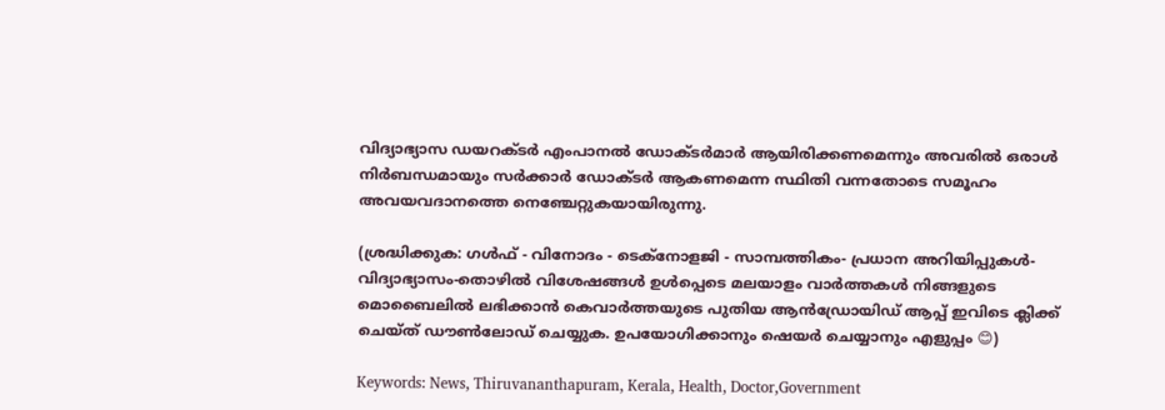വിദ്യാഭ്യാസ ഡയറക്ടര്‍ എംപാനല്‍ ഡോക്ടര്‍മാര്‍ ആയിരിക്കണമെന്നും അവരില്‍ ഒരാള്‍ നിര്‍ബന്ധമായും സര്‍ക്കാര്‍ ഡോക്ടര്‍ ആകണമെന്ന സ്ഥിതി വന്നതോടെ സമൂഹം അവയവദാനത്തെ നെഞ്ചേറ്റുകയായിരുന്നു.

(ശ്രദ്ധിക്കുക: ഗൾഫ് - വിനോദം - ടെക്നോളജി - സാമ്പത്തികം- പ്രധാന അറിയിപ്പുകൾ-വിദ്യാഭ്യാസം-തൊഴിൽ വിശേഷങ്ങൾ ഉൾപ്പെടെ മലയാളം വാർത്തകൾ നിങ്ങളുടെ മൊബൈലിൽ ലഭിക്കാൻ കെവാർത്തയുടെ പുതിയ ആൻഡ്രോയിഡ് ആപ്പ് ഇവിടെ ക്ലിക്ക് ചെയ്ത് ഡൗൺലോഡ് ചെയ്യുക. ഉപയോഗിക്കാനും ഷെയർ ചെയ്യാനും എളുപ്പം 😊)

Keywords: News, Thiruvananthapuram, Kerala, Health, Doctor,Government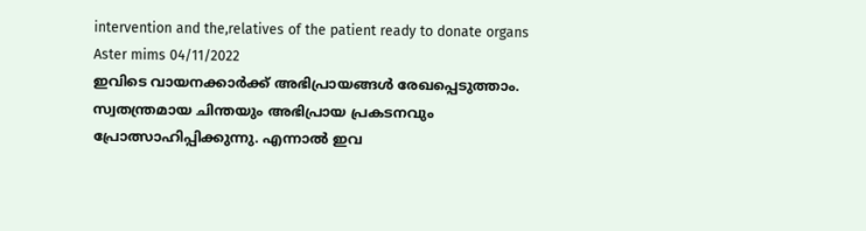intervention and the,relatives of the patient ready to donate organs
Aster mims 04/11/2022
ഇവിടെ വായനക്കാർക്ക് അഭിപ്രായങ്ങൾ രേഖപ്പെടുത്താം. സ്വതന്ത്രമായ ചിന്തയും അഭിപ്രായ പ്രകടനവും പ്രോത്സാഹിപ്പിക്കുന്നു. എന്നാൽ ഇവ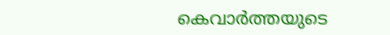കെവാർത്തയുടെ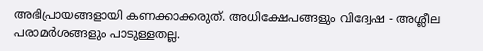അഭിപ്രായങ്ങളായി കണക്കാക്കരുത്. അധിക്ഷേപങ്ങളും വിദ്വേഷ - അശ്ലീല പരാമർശങ്ങളും പാടുള്ളതല്ല.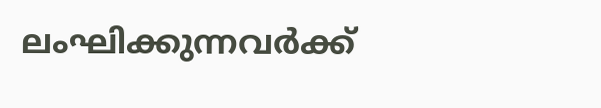ലംഘിക്കുന്നവർക്ക്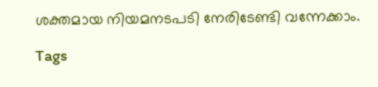ശക്തമായ നിയമനടപടി നേരിടേണ്ടി വന്നേക്കാം.

Tags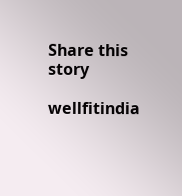Share this story

wellfitindia